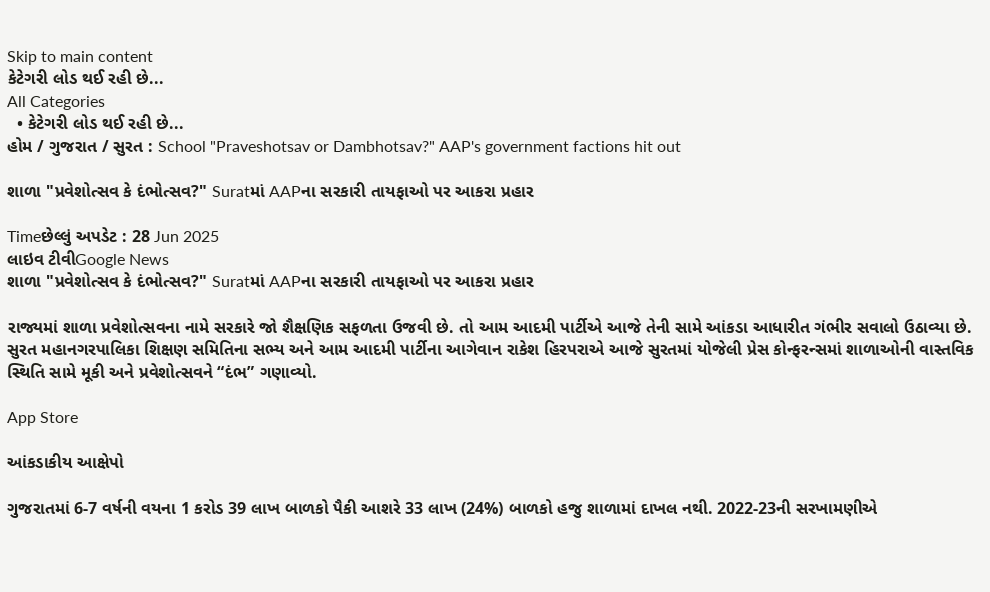Skip to main content
કેટેગરી લોડ થઈ રહી છે...
All Categories
  • કેટેગરી લોડ થઈ રહી છે...
હોમ / ગુજરાત / સુરત : School "Praveshotsav or Dambhotsav?" AAP's government factions hit out

શાળા "પ્રવેશોત્સવ કે દંભોત્સવ?" Suratમાં AAPના સરકારી તાયફાઓ પર આકરા પ્રહાર

Timeછેલ્લું અપડેટ : 28 Jun 2025
લાઇવ ટીવીGoogle News
શાળા "પ્રવેશોત્સવ કે દંભોત્સવ?" Suratમાં AAPના સરકારી તાયફાઓ પર આકરા પ્રહાર

રાજ્યમાં શાળા પ્રવેશોત્સવના નામે સરકારે જો શૈક્ષણિક સફળતા ઉજવી છે. તો આમ આદમી પાર્ટીએ આજે તેની સામે આંકડા આધારીત ગંભીર સવાલો ઉઠાવ્યા છે. સુરત મહાનગરપાલિકા શિક્ષણ સમિતિના સભ્ય અને આમ આદમી પાર્ટીના આગેવાન રાકેશ હિરપરાએ આજે સુરતમાં યોજેલી પ્રેસ કોન્ફરન્સમાં શાળાઓની વાસ્તવિક સ્થિતિ સામે મૂકી અને પ્રવેશોત્સવને “દંભ” ગણાવ્યો.

App Store

આંકડાકીય આક્ષેપો

ગુજરાતમાં 6-7 વર્ષની વયના 1 કરોડ 39 લાખ બાળકો પૈકી આશરે 33 લાખ (24%) બાળકો હજુ શાળામાં દાખલ નથી. 2022-23ની સરખામણીએ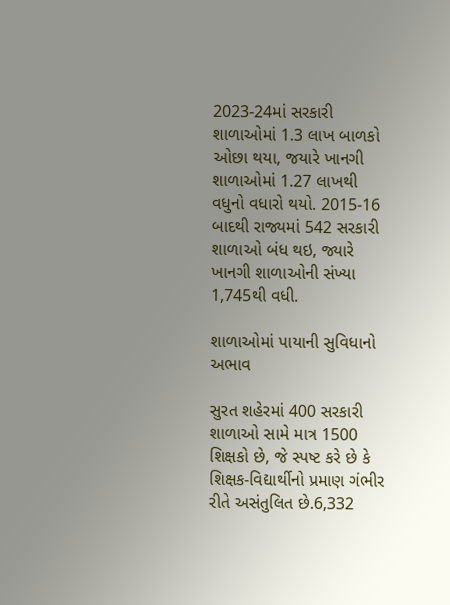2023-24માં સરકારી શાળાઓમાં 1.3 લાખ બાળકો ઓછા થયા, જયારે ખાનગી શાળાઓમાં 1.27 લાખથી વધુનો વધારો થયો. 2015-16 બાદથી રાજ્યમાં 542 સરકારી શાળાઓ બંધ થઇ, જ્યારે ખાનગી શાળાઓની સંખ્યા 1,745થી વધી.

શાળાઓમાં પાયાની સુવિધાનો અભાવ

સુરત શહેરમાં 400 સરકારી શાળાઓ સામે માત્ર 1500 શિક્ષકો છે, જે સ્પષ્ટ કરે છે કે શિક્ષક-વિદ્યાર્થીનો પ્રમાણ ગંભીર રીતે અસંતુલિત છે.6,332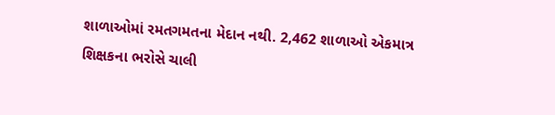શાળાઓમાં રમતગમતના મેદાન નથી. 2,462 શાળાઓ એકમાત્ર શિક્ષકના ભરોસે ચાલી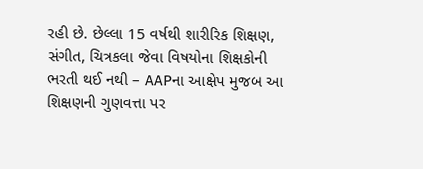રહી છે. છેલ્લા 15 વર્ષથી શારીરિક શિક્ષણ, સંગીત, ચિત્રકલા જેવા વિષયોના શિક્ષકોની ભરતી થઈ નથી – AAPના આક્ષેપ મુજબ આ શિક્ષણની ગુણવત્તા પર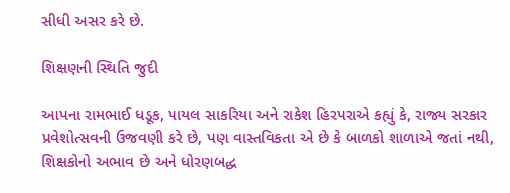સીધી અસર કરે છે.

શિક્ષણની સ્થિતિ જુદી

આપના રામભાઈ ધડૂક, પાયલ સાકરિયા અને રાકેશ હિરપરાએ કહ્યું કે, રાજ્ય સરકાર પ્રવેશોત્સવની ઉજવણી કરે છે, પણ વાસ્તવિકતા એ છે કે બાળકો શાળાએ જતાં નથી, શિક્ષકોનો અભાવ છે અને ધોરણબદ્ધ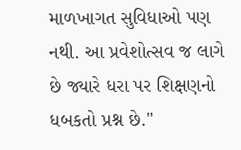માળખાગત સુવિધાઓ પણ નથી. આ પ્રવેશોત્સવ જ લાગે છે જ્યારે ધરા પર શિક્ષણનો ધબકતો પ્રશ્ન છે."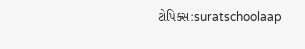ટોપિક્સ:suratschoolaap